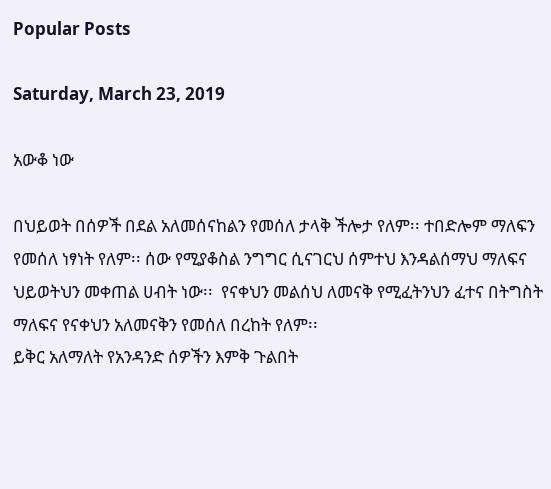Popular Posts

Saturday, March 23, 2019

አውቆ ነው

በህይወት በሰዎች በደል አለመሰናከልን የመሰለ ታላቅ ችሎታ የለም፡፡ ተበድሎም ማለፍን የመሰለ ነፃነት የለም፡፡ ሰው የሚያቆስል ንግግር ሲናገርህ ሰምተህ እንዳልሰማህ ማለፍና ህይወትህን መቀጠል ሀብት ነው፡፡  የናቀህን መልሰህ ለመናቅ የሚፈትንህን ፈተና በትግስት ማለፍና የናቀህን አለመናቅን የመሰለ በረከት የለም፡፡
ይቅር አለማለት የአንዳንድ ሰዎችን እምቅ ጉልበት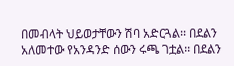በመብላት ህይወታቸውን ሽባ አድርጓል፡፡ በደልን አለመተው የአንዳንድ ሰውን ሩጫ ገቷል፡፡ በደልን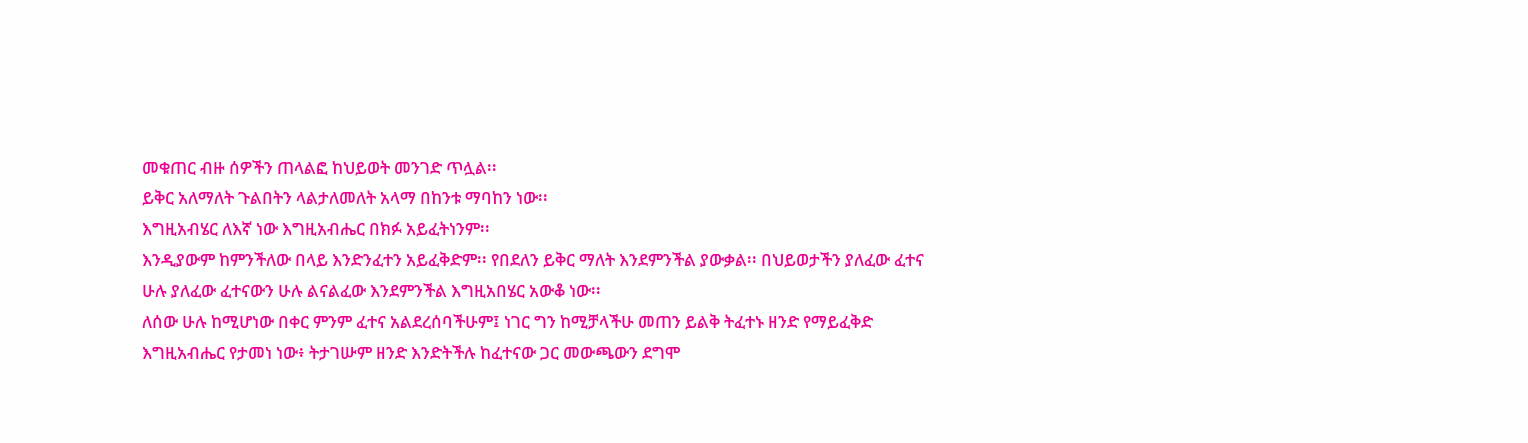መቁጠር ብዙ ሰዎችን ጠላልፎ ከህይወት መንገድ ጥሏል፡፡
ይቅር አለማለት ጉልበትን ላልታለመለት አላማ በከንቱ ማባከን ነው፡፡
እግዚአብሄር ለእኛ ነው እግዚአብሔር በክፉ አይፈትነንም፡፡
እንዲያውም ከምንችለው በላይ እንድንፈተን አይፈቅድም፡፡ የበደለን ይቅር ማለት እንደምንችል ያውቃል፡፡ በህይወታችን ያለፈው ፈተና ሁሉ ያለፈው ፈተናውን ሁሉ ልናልፈው እንደምንችል እግዚአበሄር አውቆ ነው፡፡
ለሰው ሁሉ ከሚሆነው በቀር ምንም ፈተና አልደረሰባችሁም፤ ነገር ግን ከሚቻላችሁ መጠን ይልቅ ትፈተኑ ዘንድ የማይፈቅድ እግዚአብሔር የታመነ ነው፥ ትታገሡም ዘንድ እንድትችሉ ከፈተናው ጋር መውጫውን ደግሞ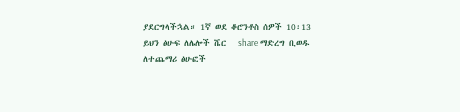ያደርግላችኋል። 1ኛ ወደ ቆሮንቶስ ሰዎች 10፡13
ይህን ፅሁፍ ለሌሎች ሼር   share ማድረግ ቢወዱ
ለተጨማሪ ፅሁፎች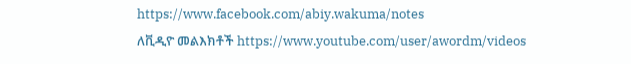https://www.facebook.com/abiy.wakuma/notes
ለቪዲዮ መልእክቶች https://www.youtube.com/user/awordm/videos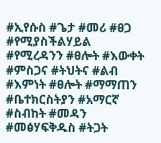#ኢየሱስ #ጌታ #መሪ #ፀጋ #የሚያስችልሃይል #የሚረዳንን #ፀሎት #እውቀት #ምስጋና #ትህትና #ልብ #እምነት #ፀሎት #ማማጠን #ቤተክርስትያን #አማርኛ #ስብከት #መዳን #መፅሃፍቅዱስ #ትጋት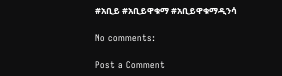#አቢይ #አቢይዋቁማ #አቢይዋቁማዲንሳ

No comments:

Post a Comment